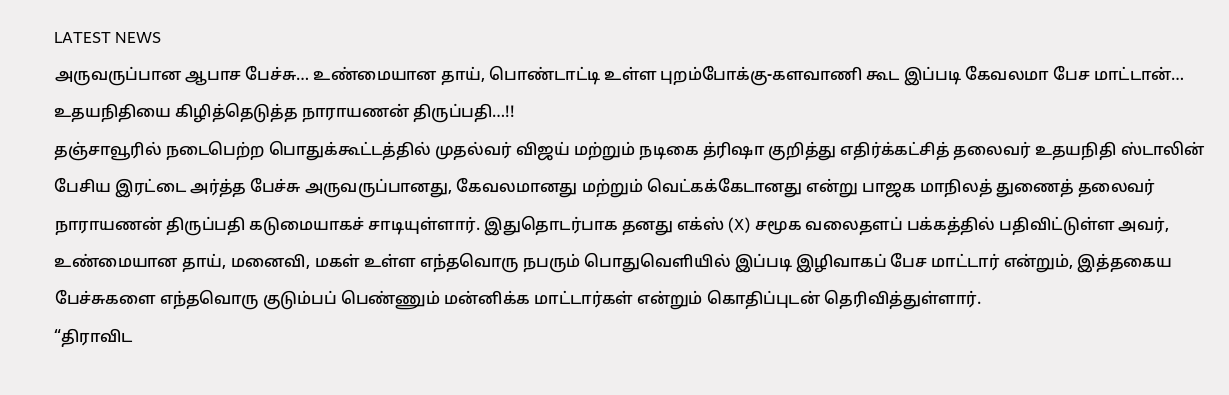LATEST NEWS
அருவருப்பான ஆபாச பேச்சு… உண்மையான தாய், பொண்டாட்டி உள்ள புறம்போக்கு-களவாணி கூட இப்படி கேவலமா பேச மாட்டான்… உதயநிதியை கிழித்தெடுத்த நாராயணன் திருப்பதி…!!
தஞ்சாவூரில் நடைபெற்ற பொதுக்கூட்டத்தில் முதல்வர் விஜய் மற்றும் நடிகை த்ரிஷா குறித்து எதிர்க்கட்சித் தலைவர் உதயநிதி ஸ்டாலின் பேசிய இரட்டை அர்த்த பேச்சு அருவருப்பானது, கேவலமானது மற்றும் வெட்கக்கேடானது என்று பாஜக மாநிலத் துணைத் தலைவர் நாராயணன் திருப்பதி கடுமையாகச் சாடியுள்ளார். இதுதொடர்பாக தனது எக்ஸ் (X) சமூக வலைதளப் பக்கத்தில் பதிவிட்டுள்ள அவர், உண்மையான தாய், மனைவி, மகள் உள்ள எந்தவொரு நபரும் பொதுவெளியில் இப்படி இழிவாகப் பேச மாட்டார் என்றும், இத்தகைய பேச்சுகளை எந்தவொரு குடும்பப் பெண்ணும் மன்னிக்க மாட்டார்கள் என்றும் கொதிப்புடன் தெரிவித்துள்ளார்.
“திராவிட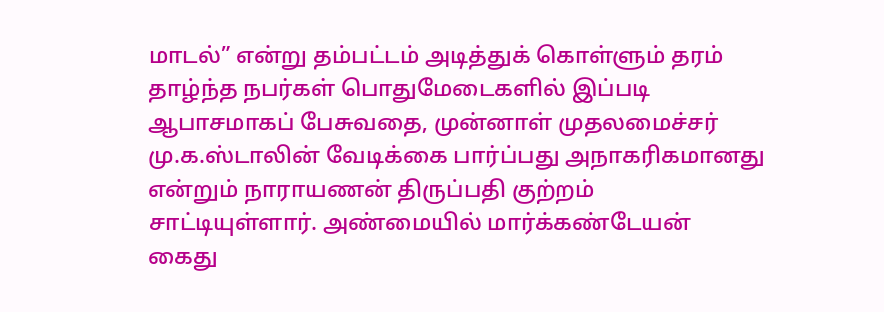மாடல்” என்று தம்பட்டம் அடித்துக் கொள்ளும் தரம் தாழ்ந்த நபர்கள் பொதுமேடைகளில் இப்படி ஆபாசமாகப் பேசுவதை, முன்னாள் முதலமைச்சர் மு.க.ஸ்டாலின் வேடிக்கை பார்ப்பது அநாகரிகமானது என்றும் நாராயணன் திருப்பதி குற்றம் சாட்டியுள்ளார். அண்மையில் மார்க்கண்டேயன் கைது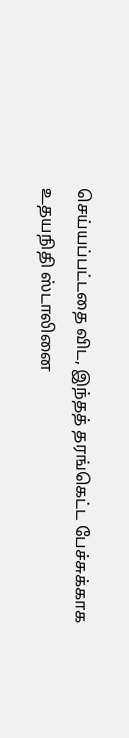செய்யப்பட்டதை விட, இந்தத் தரங்கெட்ட பேச்சுக்காக உதயநிதி ஸ்டாலினை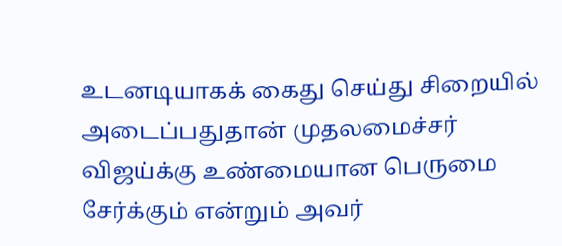உடனடியாகக் கைது செய்து சிறையில் அடைப்பதுதான் முதலமைச்சர் விஜய்க்கு உண்மையான பெருமை சேர்க்கும் என்றும் அவர்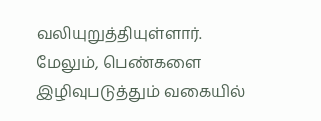வலியுறுத்தியுள்ளார்.
மேலும், பெண்களை இழிவுபடுத்தும் வகையில்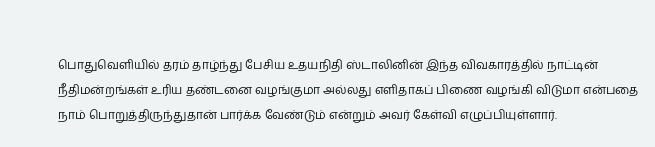பொதுவெளியில் தரம் தாழ்ந்து பேசிய உதயநிதி ஸ்டாலினின் இந்த விவகாரத்தில் நாட்டின் நீதிமன்றங்கள் உரிய தண்டனை வழங்குமா அல்லது எளிதாகப் பிணை வழங்கி விடுமா என்பதை நாம் பொறுத்திருந்துதான் பார்க்க வேண்டும் என்றும் அவர் கேள்வி எழுப்பியுள்ளார்.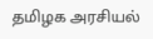தமிழக அரசியல்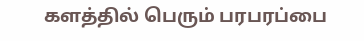களத்தில் பெரும் பரபரப்பை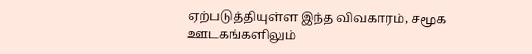ஏற்படுத்தியுள்ள இந்த விவகாரம், சமூக ஊடகங்களிலும்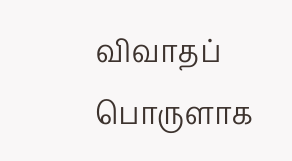விவாதப் பொருளாக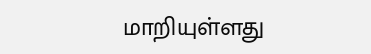மாறியுள்ளது